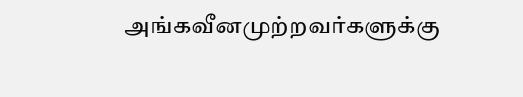அங்கவீனமுற்றவர்களுக்கு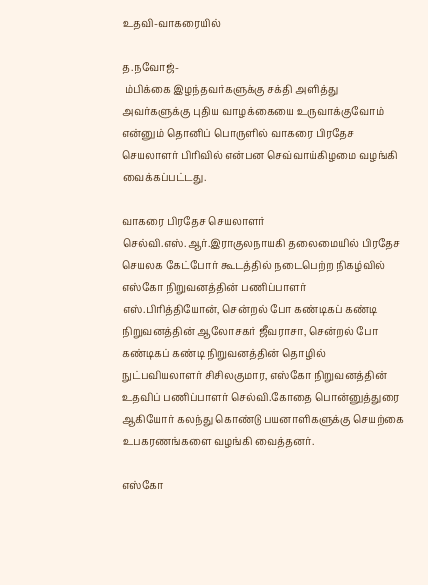உதவி-வாகரையில்

த.நவோஜ்-
 ம்பிக்கை இழந்தவர்களுக்கு சக்தி அளித்து அவர்களுக்கு புதிய வாழக்கையை உருவாக்குவோம் என்னும் தொனிப் பொருளில் வாகரை பிரதேச செயலாளர் பிரிவில் என்பன செவ்வாய்கிழமை வழங்கி வைக்கப்பட்டது.

வாகரை பிரதேச செயலாளர் செல்வி.எஸ்.ஆர்.இராகுலநாயகி தலைமையில் பிரதேச செயலக கேட்போர் கூடத்தில் நடைபெற்ற நிகழ்வில் எஸ்கோ நிறுவனத்தின் பணிப்பாளர் எஸ்.பிரித்தியோன், சென்றல் போ கண்டிகப் கண்டி நிறுவனத்தின் ஆலோசகர் ஜீவராசா, சென்றல் போ கண்டிகப் கண்டி நிறுவனத்தின் தொழில் நுட்பவியலாளர் சிசிலகுமார, எஸ்கோ நிறுவனத்தின் உதவிப் பணிப்பாளர் செல்வி.கோதை பொன்னுத்துரை ஆகியோர் கலந்து கொண்டு பயனாளிகளுக்கு செயற்கை உபகரணங்களை வழங்கி வைத்தனர்.

எஸ்கோ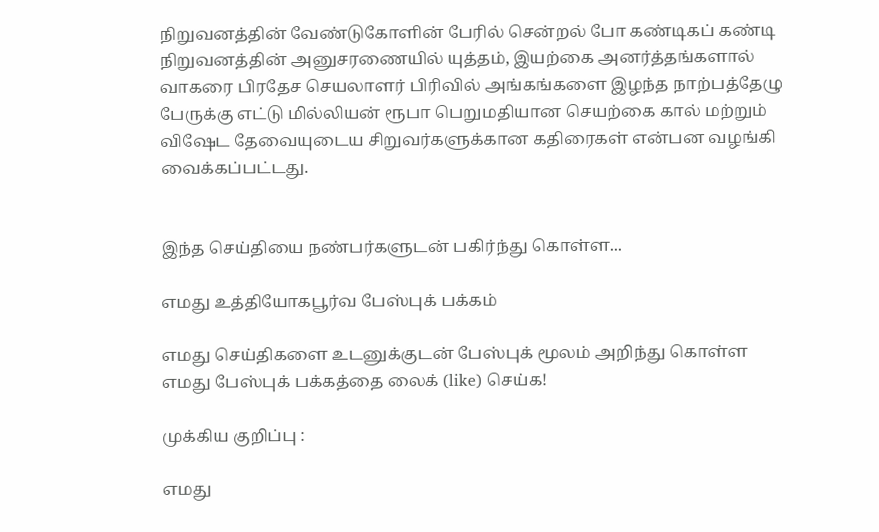நிறுவனத்தின் வேண்டுகோளின் பேரில் சென்றல் போ கண்டிகப் கண்டி நிறுவனத்தின் அனுசரணையில் யுத்தம், இயற்கை அனர்த்தங்களால் வாகரை பிரதேச செயலாளர் பிரிவில் அங்கங்களை இழந்த நாற்பத்தேழு பேருக்கு எட்டு மில்லியன் ரூபா பெறுமதியான செயற்கை கால் மற்றும் விஷேட தேவையுடைய சிறுவர்களுக்கான கதிரைகள் என்பன வழங்கி வைக்கப்பட்டது.


இந்த செய்தியை நண்பர்களுடன் பகிர்ந்து கொள்ள...

எமது உத்தியோகபூர்வ பேஸ்புக் பக்கம்

எமது செய்திகளை உடனுக்குடன் பேஸ்புக் மூலம் அறிந்து கொள்ள எமது பேஸ்புக் பக்கத்தை லைக் (like) செய்க!

முக்கிய குறிப்பு :

எமது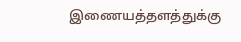இணையத்தளத்துக்கு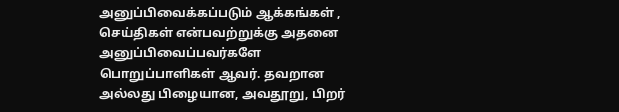அனுப்பிவைக்கப்படும் ஆக்கங்கள் , செய்திகள் என்பவற்றுக்கு அதனை அனுப்பிவைப்பவர்களே பொறுப்பாளிகள் ஆவர். தவறான அல்லது பிழையான, அவதூறு, பிறர்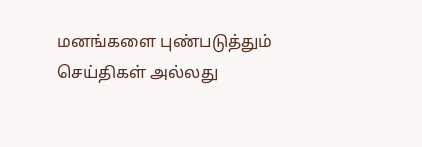மனங்களை புண்படுத்தும் செய்திகள் அல்லது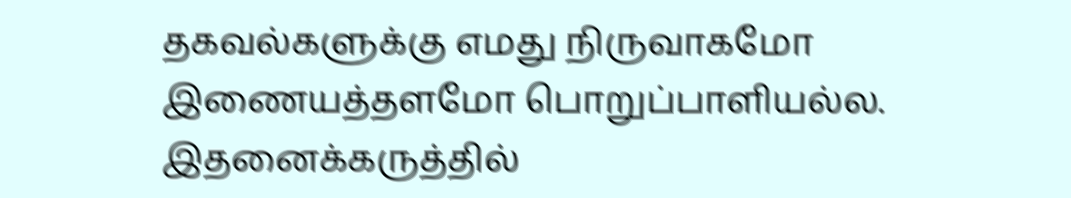தகவல்களுக்கு எமது நிருவாகமோ இணையத்தளமோ பொறுப்பாளியல்ல. இதனைக்கருத்தில்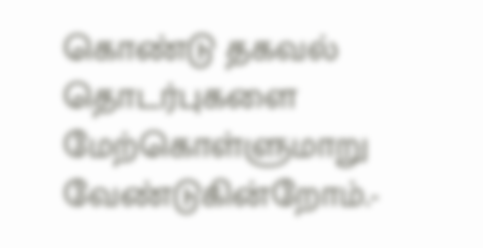கொண்டு தகவல் தொடர்புகளை மேற்கொள்ளுமாறு வேண்டுகின்றோம்.-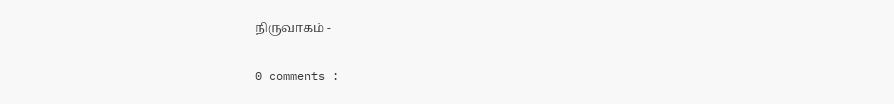நிருவாகம் -

0 comments :